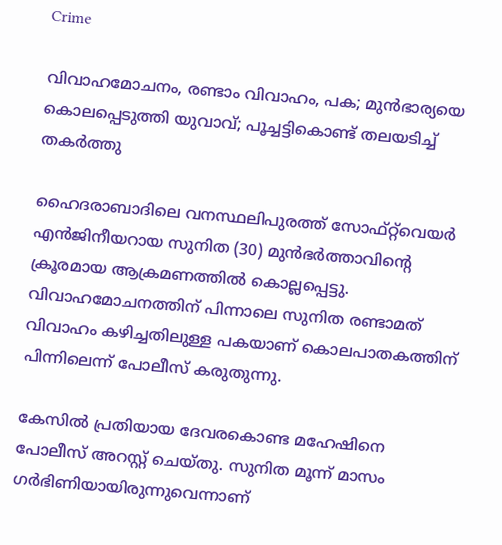Crime

വിവാഹമോചനം, രണ്ടാം വിവാഹം, പക; മുൻഭാര്യയെ കൊലപ്പെടുത്തി യുവാവ്; പൂച്ചട്ടികൊണ്ട് തലയടിച്ച് തകര്‍ത്തു

ഹൈദരാബാദിലെ വനസ്ഥലിപുരത്ത് സോഫ്റ്റ്‌വെയർ എൻജിനീയറായ സുനിത (30) മുൻഭർത്താവിന്റെ ക്രൂരമായ ആക്രമണത്തിൽ കൊല്ലപ്പെട്ടു. വിവാഹമോചനത്തിന് പിന്നാലെ സുനിത രണ്ടാമത് വിവാഹം കഴിച്ചതിലുള്ള പകയാണ് കൊലപാതകത്തിന് പിന്നിലെന്ന് പോലീസ് കരുതുന്നു.

കേസിൽ പ്രതിയായ ദേവരകൊണ്ട മഹേഷിനെ പോലീസ് അറസ്റ്റ് ചെയ്തു. സുനിത മൂന്ന് മാസം ഗർഭിണിയായിരുന്നുവെന്നാണ്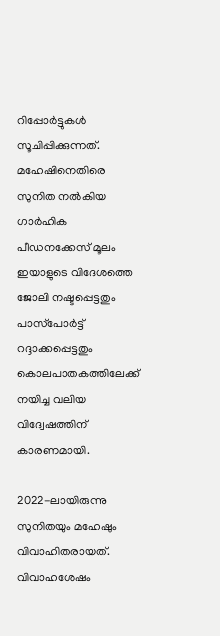റിപ്പോർട്ടുകൾ സൂചിപ്പിക്കുന്നത്. മഹേഷിനെതിരെ സുനിത നൽകിയ ഗാർഹിക പീഡനക്കേസ് മൂലം ഇയാളുടെ വിദേശത്തെ ജോലി നഷ്ടപ്പെട്ടതും പാസ്‌പോർട്ട് റദ്ദാക്കപ്പെട്ടതും കൊലപാതകത്തിലേക്ക് നയിച്ച വലിയ വിദ്വേഷത്തിന് കാരണമായി.

2022-ലായിരുന്നു സുനിതയും മഹേഷും വിവാഹിതരായത്. വിവാഹശേഷം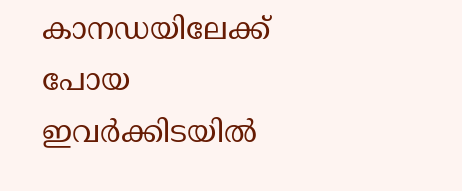കാനഡയിലേക്ക് പോയ ഇവർക്കിടയിൽ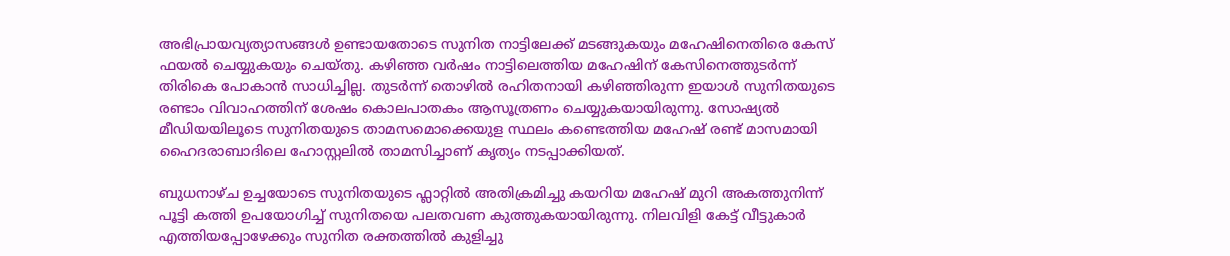അഭിപ്രായവ്യത്യാസങ്ങൾ ഉണ്ടായതോടെ സുനിത നാട്ടിലേക്ക് മടങ്ങുകയും മഹേഷിനെതിരെ കേസ് ഫയൽ ചെയ്യുകയും ചെയ്തു. കഴിഞ്ഞ വർഷം നാട്ടിലെത്തിയ മഹേഷിന് കേസിനെത്തുടർന്ന് തിരികെ പോകാൻ സാധിച്ചില്ല. തുടർന്ന് തൊഴിൽ രഹിതനായി കഴിഞ്ഞിരുന്ന ഇയാൾ സുനിതയുടെ രണ്ടാം വിവാഹത്തിന് ശേഷം കൊലപാതകം ആസൂത്രണം ചെയ്യുകയായിരുന്നു. സോഷ്യൽ മീഡിയയിലൂടെ സുനിതയുടെ താമസമൊക്കെയുള സ്ഥലം കണ്ടെത്തിയ മഹേഷ് രണ്ട് മാസമായി ഹൈദരാബാദിലെ ഹോസ്റ്റലിൽ താമസിച്ചാണ് കൃത്യം നടപ്പാക്കിയത്.

ബുധനാഴ്ച ഉച്ചയോടെ സുനിതയുടെ ഫ്ലാറ്റിൽ അതിക്രമിച്ചു കയറിയ മഹേഷ് മുറി അകത്തുനിന്ന് പൂട്ടി കത്തി ഉപയോഗിച്ച് സുനിതയെ പലതവണ കുത്തുകയായിരുന്നു. നിലവിളി കേട്ട് വീട്ടുകാർ എത്തിയപ്പോഴേക്കും സുനിത രക്തത്തിൽ കുളിച്ചു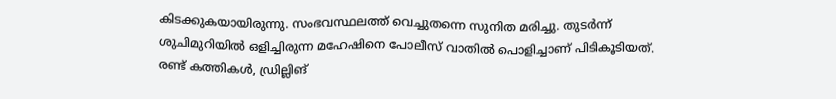കിടക്കുകയായിരുന്നു. സംഭവസ്ഥലത്ത് വെച്ചുതന്നെ സുനിത മരിച്ചു. തുടർന്ന് ശുചിമുറിയിൽ ഒളിച്ചിരുന്ന മഹേഷിനെ പോലീസ് വാതിൽ പൊളിച്ചാണ് പിടികൂടിയത്. രണ്ട് കത്തികൾ, ഡ്രില്ലിങ്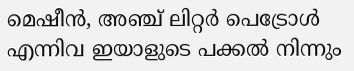മെഷീൻ, അഞ്ച് ലിറ്റർ പെട്രോൾ എന്നിവ ഇയാളുടെ പക്കൽ നിന്നും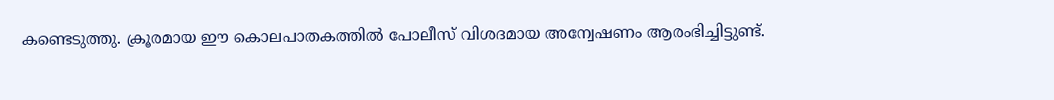കണ്ടെടുത്തു. ക്രൂരമായ ഈ കൊലപാതകത്തിൽ പോലീസ് വിശദമായ അന്വേഷണം ആരംഭിച്ചിട്ടുണ്ട്.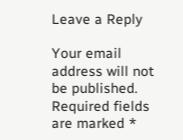Leave a Reply

Your email address will not be published. Required fields are marked *